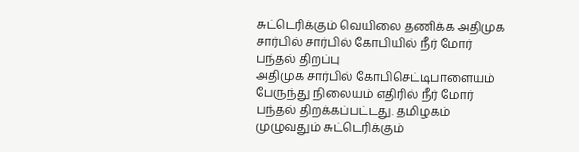சுட்டெரிக்கும் வெயிலை தணிக்க அதிமுக சார்பில் சார்பில் கோபியில் நீர் மோர் பந்தல் திறப்பு
அதிமுக சார்பில் கோபிசெட்டிபாளையம் பேருந்து நிலையம் எதிரில் நீர் மோர் பந்தல் திறக்கப்பட்டது. தமிழகம் முழுவதும் சுட்டெரிக்கும்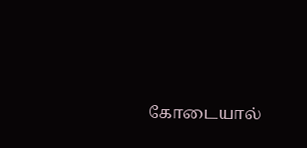கோடையால்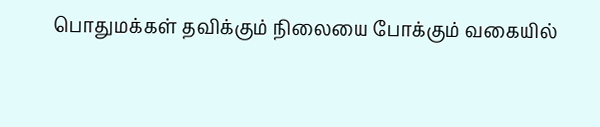பொதுமக்கள் தவிக்கும் நிலையை போக்கும் வகையில்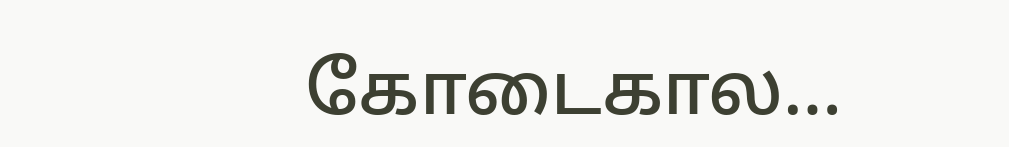கோடைகால…